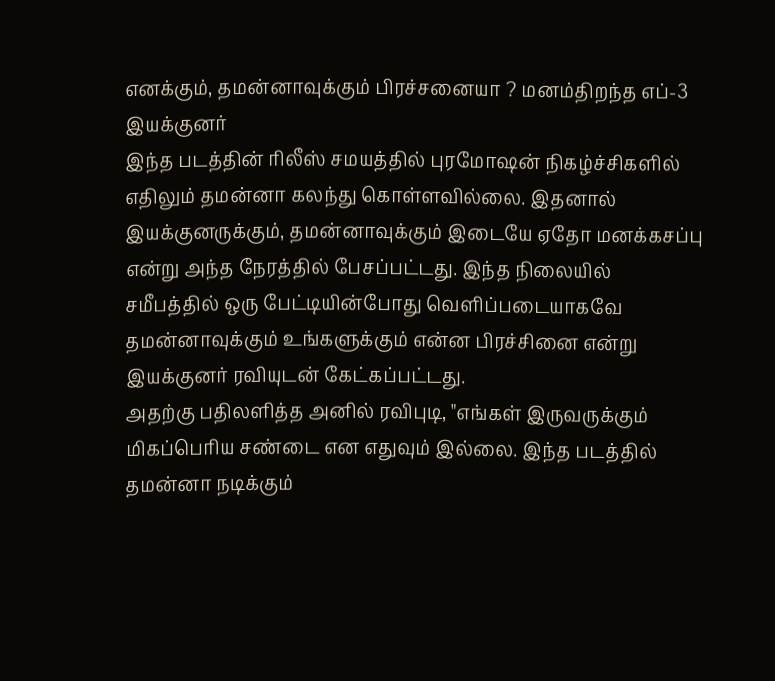எனக்கும், தமன்னாவுக்கும் பிரச்சனையா ? மனம்திறந்த எப்-3 இயக்குனர்
இந்த படத்தின் ரிலீஸ் சமயத்தில் புரமோஷன் நிகழ்ச்சிகளில் எதிலும் தமன்னா கலந்து கொள்ளவில்லை. இதனால் இயக்குனருக்கும், தமன்னாவுக்கும் இடையே ஏதோ மனக்கசப்பு என்று அந்த நேரத்தில் பேசப்பட்டது. இந்த நிலையில் சமீபத்தில் ஒரு பேட்டியின்போது வெளிப்படையாகவே தமன்னாவுக்கும் உங்களுக்கும் என்ன பிரச்சினை என்று இயக்குனர் ரவியுடன் கேட்கப்பட்டது.
அதற்கு பதிலளித்த அனில் ரவிபுடி, "எங்கள் இருவருக்கும் மிகப்பெரிய சண்டை என எதுவும் இல்லை. இந்த படத்தில் தமன்னா நடிக்கும்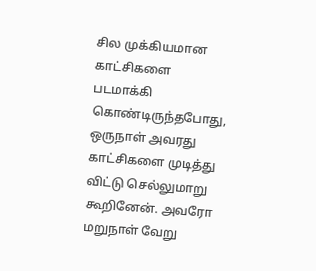சில முக்கியமான காட்சிகளை படமாக்கி கொண்டிருந்தபோது, ஒருநாள் அவரது காட்சிகளை முடித்து விட்டு செல்லுமாறு கூறினேன். அவரோ மறுநாள் வேறு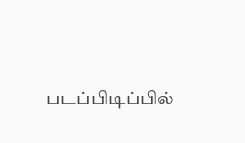படப்பிடிப்பில்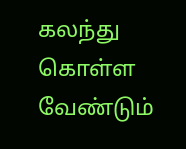கலந்து கொள்ள வேண்டும்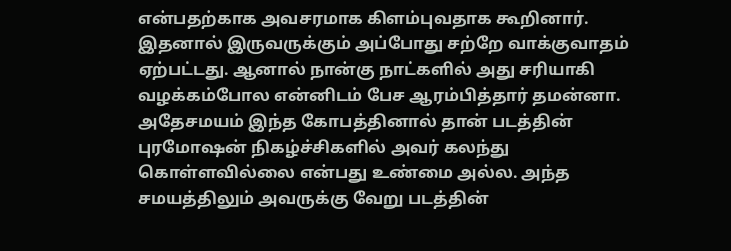என்பதற்காக அவசரமாக கிளம்புவதாக கூறினார். இதனால் இருவருக்கும் அப்போது சற்றே வாக்குவாதம் ஏற்பட்டது. ஆனால் நான்கு நாட்களில் அது சரியாகி வழக்கம்போல என்னிடம் பேச ஆரம்பித்தார் தமன்னா. அதேசமயம் இந்த கோபத்தினால் தான் படத்தின் புரமோஷன் நிகழ்ச்சிகளில் அவர் கலந்து கொள்ளவில்லை என்பது உண்மை அல்ல. அந்த சமயத்திலும் அவருக்கு வேறு படத்தின்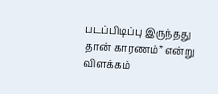படப்பிடிப்பு இருந்தது தான் காரணம்” என்று விளக்கம்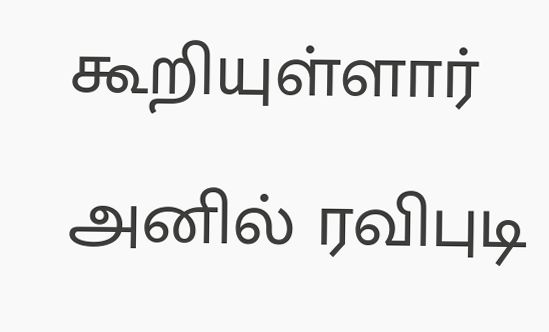கூறியுள்ளார் அனில் ரவிபுடி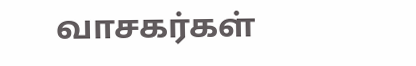வாசகர்கள்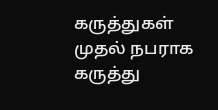கருத்துகள்
முதல் நபராக கருத்து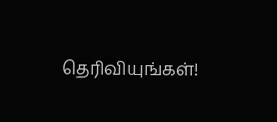தெரிவியுங்கள்!